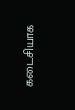கடைசியாக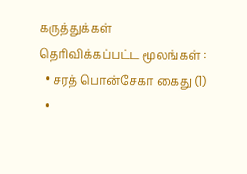கருத்துக்கள் தெரிவிக்கப்பட்ட மூலங்கள் :
  • சரத் பொன்சேகா கைது (1)
  •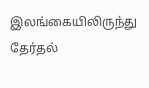இலங்கையிலிருந்து தேர்தல்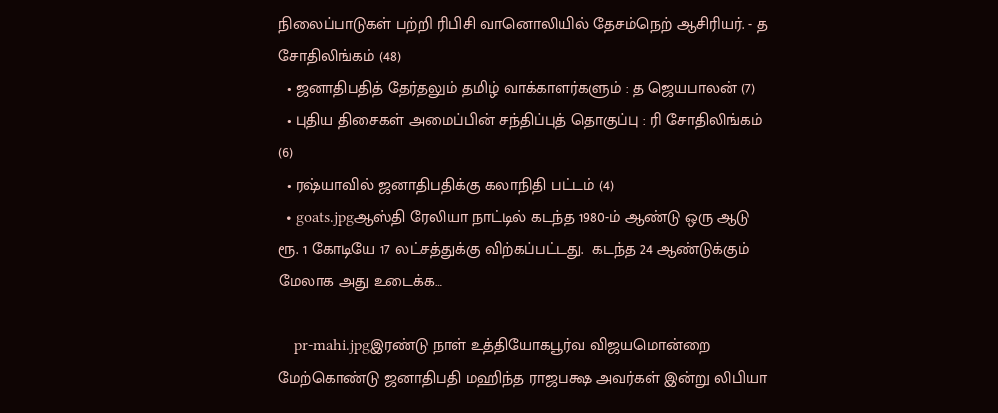நிலைப்பாடுகள் பற்றி ரிபிசி வானொலியில் தேசம்நெற் ஆசிரியர். - த சோதிலிங்கம் (48)
  • ஜனாதிபதித் தேர்தலும் தமிழ் வாக்காளர்களும் : த ஜெயபாலன் (7)
  • புதிய திசைகள் அமைப்பின் சந்திப்புத் தொகுப்பு : ரி சோதிலிங்கம் (6)
  • ரஷ்யாவில் ஜனாதிபதிக்கு கலாநிதி பட்டம் (4)
  • goats.jpgஆஸ்தி ரேலியா நாட்டில் கடந்த 1980-ம் ஆண்டு ஒரு ஆடு ரூ. 1 கோடியே 17 லட்சத்துக்கு விற்கப்பட்டது.  கடந்த 24 ஆண்டுக்கும் மேலாக அது உடைக்க…

    pr-mahi.jpgஇரண்டு நாள் உத்தியோகபூர்வ விஜயமொன்றை மேற்கொண்டு ஜனாதிபதி மஹிந்த ராஜபக்ஷ அவர்கள் இன்று லிபியா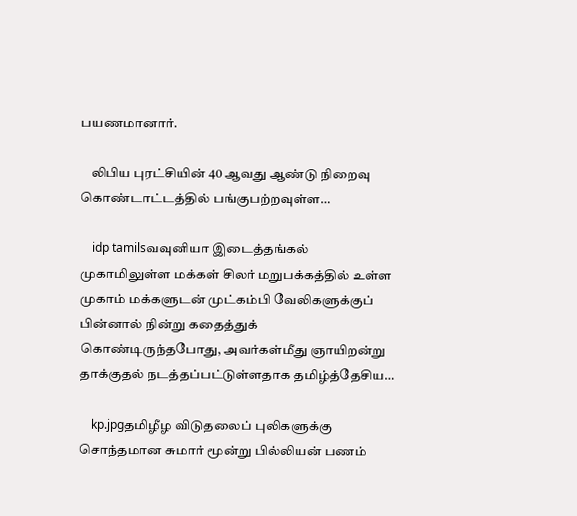பயணமானார்.

    லிபிய புரட்சியின் 40 ஆவது ஆண்டு நிறைவு கொண்டாட்டத்தில் பங்குபற்றவுள்ள…

    idp tamilsவவுனியா இடைத்தங்கல் முகாமிலுள்ள மக்கள் சிலர் மறுபக்கத்தில் உள்ள முகாம் மக்களுடன் முட்கம்பி வேலிகளுக்குப் பின்னால் நின்று கதைத்துக் கொண்டிருந்தபோது, அவர்கள்மீது ஞாயிறன்று தாக்குதல் நடத்தப்பட்டுள்ளதாக தமிழ்த்தேசிய…

    kp.jpgதமிழீழ விடுதலைப் புலிகளுக்கு சொந்தமான சுமார் மூன்று பில்லியன் பணம்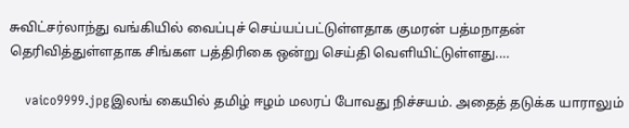சுவிட்சர்லாந்து வங்கியில் வைப்புச் செய்யப்பட்டுள்ளதாக குமரன் பத்மநாதன் தெரிவித்துள்ளதாக சிங்கள பத்திரிகை ஒன்று செய்தி வெளியிட்டுள்ளது.…

    vaico9999.jpgஇலங் கையில் தமிழ் ஈழம் மலரப் போவது நிச்சயம். அதைத் தடுக்க யாராலும்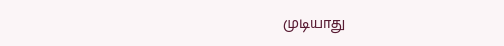முடியாது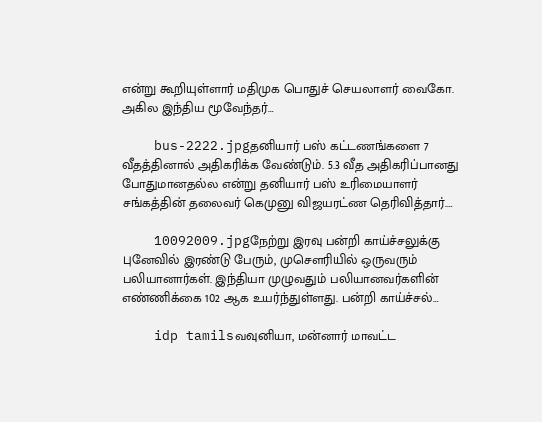என்று கூறியுள்ளார் மதிமுக பொதுச் செயலாளர் வைகோ. அகில இந்திய மூவேந்தர்…

    bus-2222.jpgதனியார் பஸ் கட்டணங்களை 7 வீதத்தினால் அதிகரிக்க வேண்டும். 5.3 வீத அதிகரிப்பானது போதுமானதல்ல என்று தனியார் பஸ் உரிமையாளர் சங்கத்தின் தலைவர் கெமுனு விஜயரட்ண தெரிவித்தார்.…

    10092009.jpgநேற்று இரவு பன்றி காய்ச்சலுக்கு புனேவில் இரண்டு பேரும், முசெளரியில் ஒருவரும் பலியானார்கள். இந்தியா முழுவதும் பலியானவர்களின் எண்ணிக்கை 102 ஆக உயர்ந்துள்ளது. பன்றி காய்ச்சல்…

    idp tamilsவவுனியா, மன்னார் மாவட்ட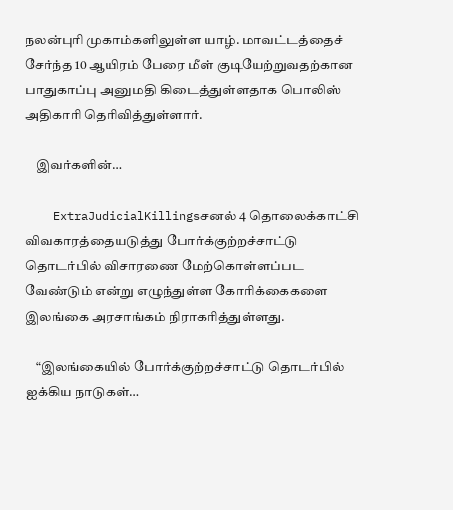நலன்புரி முகாம்களிலுள்ள யாழ். மாவட்டத்தைச் சேர்ந்த 10 ஆயிரம் பேரை மீள் குடியேற்றுவதற்கான பாதுகாப்பு அனுமதி கிடைத்துள்ளதாக பொலிஸ் அதிகாரி தெரிவித்துள்ளார்.

    இவர்களின்…

    ExtraJudicialKillingsசனல் 4 தொலைக்காட்சி விவகாரத்தையடுத்து போர்க்குற்றச்சாட்டு தொடர்பில் விசாரணை மேற்கொள்ளப்பட வேண்டும் என்று எழுந்துள்ள கோரிக்கைகளை இலங்கை அரசாங்கம் நிராகரித்துள்ளது.

    “இலங்கையில் போர்க்குற்றச்சாட்டு தொடர்பில் ஐக்கிய நாடுகள்…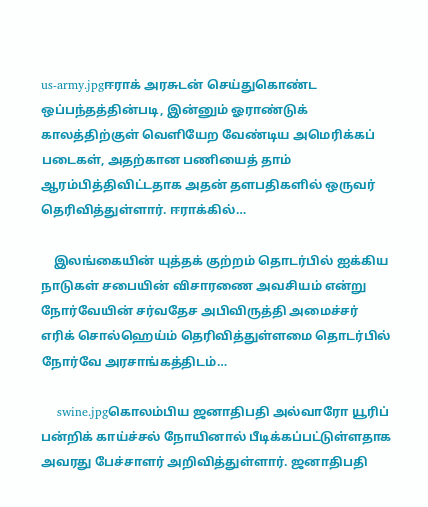us-army.jpgஈராக் அரசுடன் செய்துகொண்ட ஒப்பந்தத்தின்படி, இன்னும் ஓராண்டுக் காலத்திற்குள் வெளியேற வேண்டிய அமெரிக்கப் படைகள், அதற்கான பணியைத் தாம் ஆரம்பித்திவிட்டதாக அதன் தளபதிகளில் ஒருவர் தெரிவித்துள்ளார். ஈராக்கில்…

    இலங்கையின் யுத்தக் குற்றம் தொடர்பில் ஐக்கிய நாடுகள் சபையின் விசாரணை அவசியம் என்று நோர்வேயின் சர்வதேச அபிவிருத்தி அமைச்சர் எரிக் சொல்ஹெய்ம் தெரிவித்துள்ளமை தொடர்பில் நோர்வே அரசாங்கத்திடம்…

    swine.jpgகொலம்பிய ஜனாதிபதி அல்வாரோ யூரிப் பன்றிக் காய்ச்சல் நோயினால் பீடிக்கப்பட்டுள்ளதாக அவரது பேச்சாளர் அறிவித்துள்ளார். ஜனாதிபதி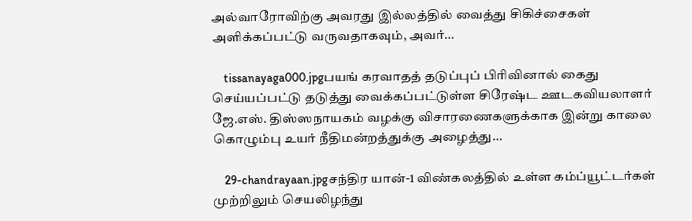அல்வாரோவிற்கு அவரது இல்லத்தில் வைத்து சிகிச்சைகள் அளிக்கப்பட்டு வருவதாகவும், அவர்…

    tissanayaga000.jpgபயங் கரவாதத் தடுப்புப் பிரிவினால் கைது செய்யப்பட்டு தடுத்து வைக்கப்பட்டுள்ள சிரேஷ்ட ஊடகவியலாளர் ஜே.எஸ். திஸ்ஸநாயகம் வழக்கு விசாரணைகளுக்காக இன்று காலை கொழும்பு உயர் நீதிமன்றத்துக்கு அழைத்து…

    29-chandrayaan.jpgசந்திர யான்-1 விண்கலத்தில் உள்ள கம்ப்யூட்டர்கள் முற்றிலும் செயலிழந்து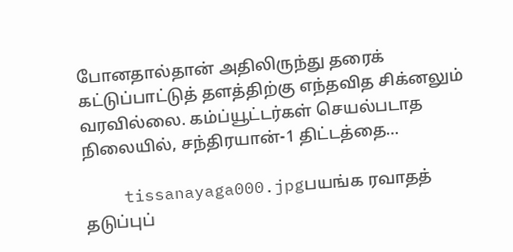போனதால்தான் அதிலிருந்து தரைக் கட்டுப்பாட்டுத் தளத்திற்கு எந்தவித சிக்னலும் வரவில்லை. கம்ப்யூட்டர்கள் செயல்படாத நிலையில், சந்திரயான்-1 திட்டத்தை…

    tissanayaga000.jpgபயங்க ரவாதத் தடுப்புப்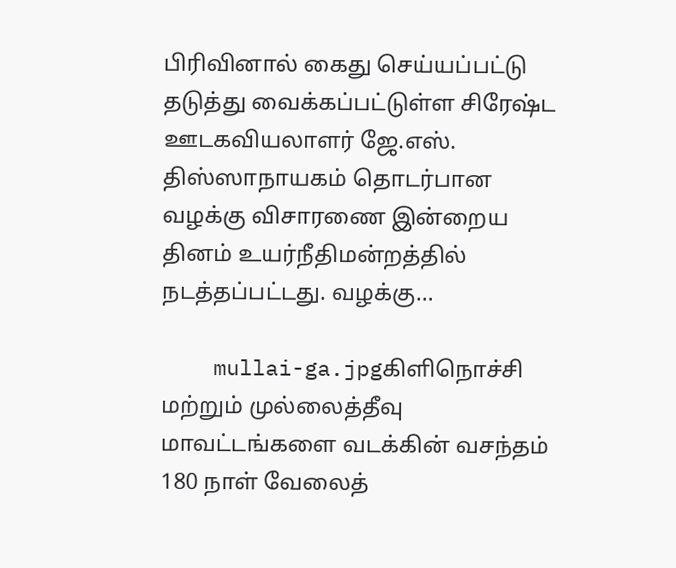பிரிவினால் கைது செய்யப்பட்டு தடுத்து வைக்கப்பட்டுள்ள சிரேஷ்ட ஊடகவியலாளர் ஜே.எஸ். திஸ்ஸாநாயகம் தொடர்பான வழக்கு விசாரணை இன்றைய தினம் உயர்நீதிமன்றத்தில் நடத்தப்பட்டது. வழக்கு…

    mullai-ga.jpgகிளிநொச்சி மற்றும் முல்லைத்தீவு மாவட்டங்களை வடக்கின் வசந்தம் 180 நாள் வேலைத்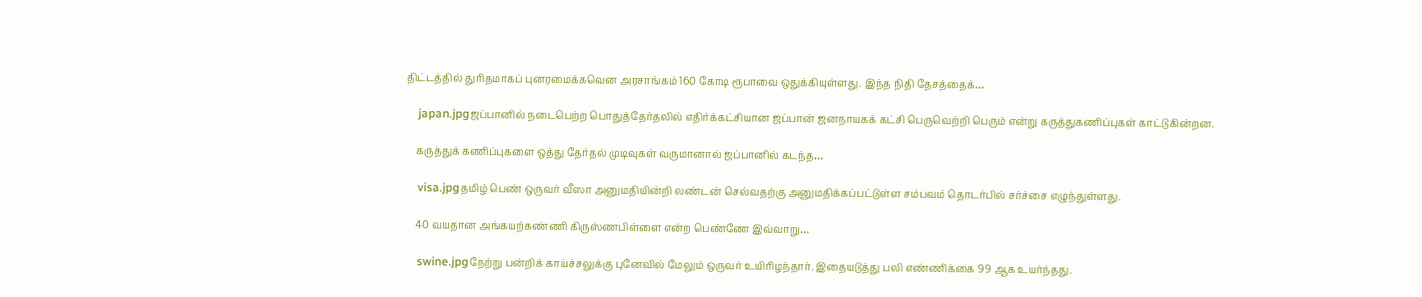திட்டத்தில் துரிதமாகப் புனரமைக்கவென அரசாங்கம் 160 கோடி ரூபாவை ஒதுக்கியுள்ளது. இந்த நிதி தேசத்தைக்…

    japan.jpgஜப்பானில் நடைபெற்ற பொதுத்தேர்தலில் எதிர்க்கட்சியான ஜப்பான் ஜனநாயகக் கட்சி பெருவெற்றி பெரும் என்று கருத்துகணிப்புகள் காட்டுகின்றன.

    கருத்துக் கணிப்புகளை ஒத்து தேர்தல் முடிவுகள் வருமானால் ஜப்பானில் கடந்த…

    visa.jpgதமிழ் பெண் ஒருவர் வீஸா அனுமதியின்றி லண்டன் செல்வதற்கு அனுமதிக்கப்பட்டுள்ள சம்பவம் தொடர்பில் சர்ச்சை எழுந்துள்ளது.

    40 வயதான அங்கயற்கண்ணி கிருஸ்ணபிள்ளை என்ற பெண்ணே இவ்வாறு…

    swine.jpgநேற்று பன்றிக் காய்ச்சலுக்கு புனேவில் மேலும் ஒருவர் உயிரிழந்தார். இதையடுத்து பலி எண்ணிக்கை 99 ஆக உயர்ந்தது.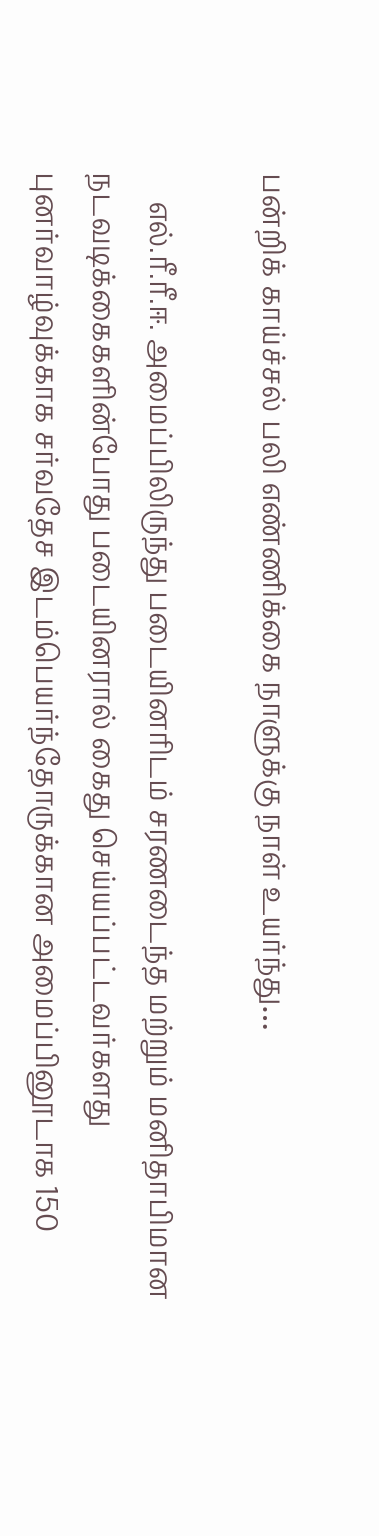பன்றிக் காய்ச்சல் பலி எண்ணிக்கை நாளுக்கு நாள் உயர்ந்து…

    எல்.ரீ.ரீ.ஈ. அமைப்பிலிருந்து படையினரிடம் சரணடைந்த மற்றும் மனிதாபிமான நடவடிக்கைகளின்போது படையினரால் கைது செய்யப்பட்டவர்களது புனர்வாழ்வுக்காக சர்வதேச இடம்பெயர்ந்தோருக்கான அமைப்பினூடாக 150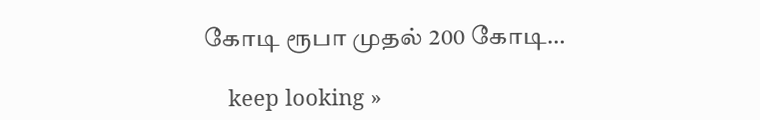கோடி ரூபா முதல் 200 கோடி…

    keep looking »